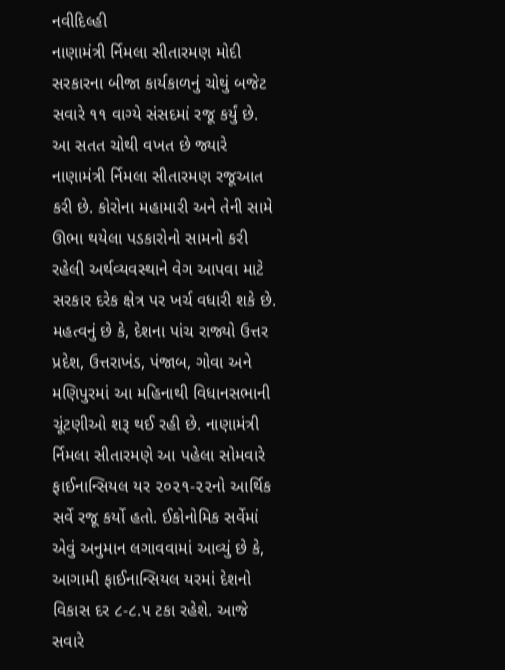નવીદિલ્હી
નાણામંત્રી ર્નિમલા સીતારમણ મોદી સરકારના બીજા કાર્યકાળનું ચોથું બજેટ સવારે ૧૧ વાગ્યે સંસદમાં રજૂ કર્યું છે. આ સતત ચોથી વખત છે જ્યારે નાણામંત્રી ર્નિમલા સીતારમણ રજૂઆત કરી છે. કોરોના મહામારી અને તેની સામે ઊભા થયેલા પડકારોનો સામનો કરી રહેલી અર્થવ્યવસ્થાને વેગ આપવા માટે સરકાર દરેક ક્ષેત્ર પર ખર્ચ વધારી શકે છે. મહત્વનું છે કે, દેશના પાંચ રાજ્યો ઉત્તર પ્રદેશ, ઉત્તરાખંડ, પંજાબ, ગોવા અને મણિપુરમાં આ મહિનાથી વિધાનસભાની ચૂંટણીઓ શરૂ થઈ રહી છે. નાણામંત્રી ર્નિમલા સીતારમણે આ પહેલા સોમવારે ફાઈનાન્સિયલ યર ૨૦૨૧-૨૨નો આર્થિક સર્વે રજૂ કર્યો હતો. ઈકોનોમિક સર્વેમાં એવું અનુમાન લગાવવામાં આવ્યું છે કે, આગામી ફાઈનાન્સિયલ યરમાં દેશનો વિકાસ દર ૮-૮.૫ ટકા રહેશે. આજે સવારે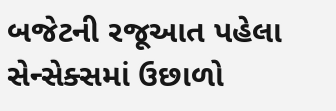બજેટની રજૂઆત પહેલા સેન્સેક્સમાં ઉછાળો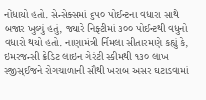નોંધાયો હતો. સેન્સેક્સમાં ૬૫૦ પોઈન્ટના વધારા સાથે બજાર ખુલ્યું હતું, જ્યારે નિફ્ટીમાં ૩૦૦ પોઈન્ટથી વધુનો વધારો થયો હતો. નાણામંત્રી ર્નિમલા સીતારમણે કહ્યું કે, ઇમરજન્સી ક્રેડિટ લાઇન ગેરંટી સ્કીમથી ૧૩૦ લાખ સ્જીસ્ઈજને રોગચાળાની સૌથી ખરાબ અસર ઘટાડવામાં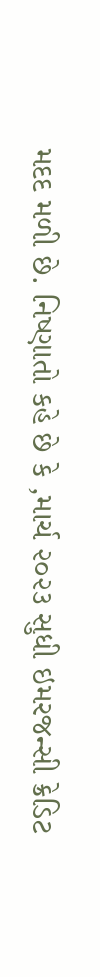મદદ મળી છે. નિષ્ણાતો કહે છે કે ,માર્ચ ૨૦૨૩ સુધી ઇમરજન્સી ક્રેડિટ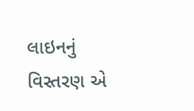લાઇનનું વિસ્તરણ એ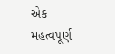એક મહત્વપૂર્ણ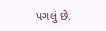પગલું છે.